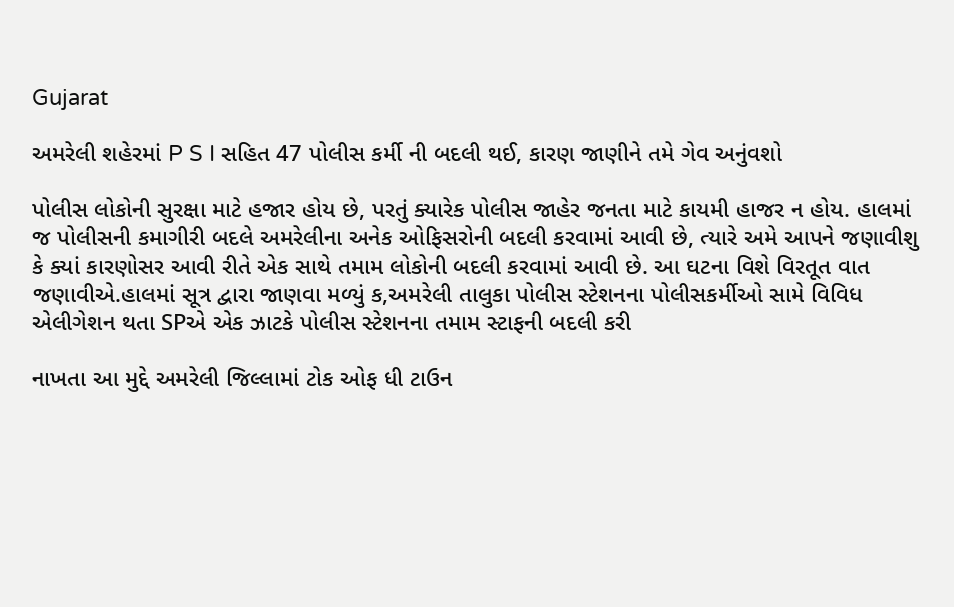Gujarat

અમરેલી શહેરમાં P S I સહિત 47 પોલીસ કર્મી ની બદલી થઈ, કારણ જાણીને તમે ગેવ અનુંવશો

પોલીસ લોકોની સુરક્ષા માટે હજાર હોય છે, પરતું ક્યારેક પોલીસ જાહેર જનતા માટે કાયમી હાજર ન હોય. હાલમાં જ પોલીસની કમાગીરી બદલે અમરેલીના અનેક ઓફિસરોની બદલી કરવામાં આવી છે, ત્યારે અમે આપને જણાવીશુ કે ક્યાં કારણોસર આવી રીતે એક સાથે તમામ લોકોની બદલી કરવામાં આવી છે. આ ઘટના વિશે વિરતૂત વાત જણાવીએ.હાલમાં સૂત્ર દ્વારા જાણવા મળ્યું ક,અમરેલી તાલુકા પોલીસ સ્ટેશનના પોલીસકર્મીઓ સામે વિવિધ એલીગેશન થતા SPએ એક ઝાટકે પોલીસ સ્ટેશનના તમામ સ્ટાફની બદલી કરી

નાખતા આ મુદ્દે અમરેલી જિલ્લામાં ટોક ઓફ ધી ટાઉન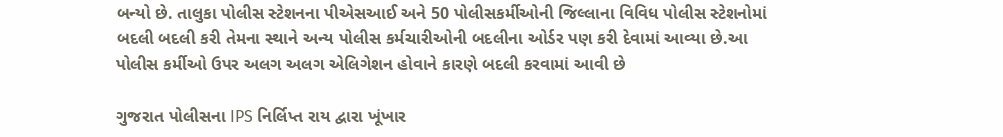બન્યો છે. તાલુકા પોલીસ સ્ટેશનના પીએસઆઈ અને 50 પોલીસકર્મીઓની જિલ્લાના વિવિધ પોલીસ સ્ટેશનોમાં બદલી બદલી કરી તેમના સ્થાને અન્ય પોલીસ કર્મચારીઓની બદલીના ઓર્ડર પણ કરી દેવામાં આવ્યા છે.આ પોલીસ કર્મીઓ ઉપર અલગ અલગ એલિગેશન હોવાને કારણે બદલી કરવામાં આવી છે

ગુજરાત પોલીસના IPS નિર્લિપ્ત રાય દ્વારા ખૂંખાર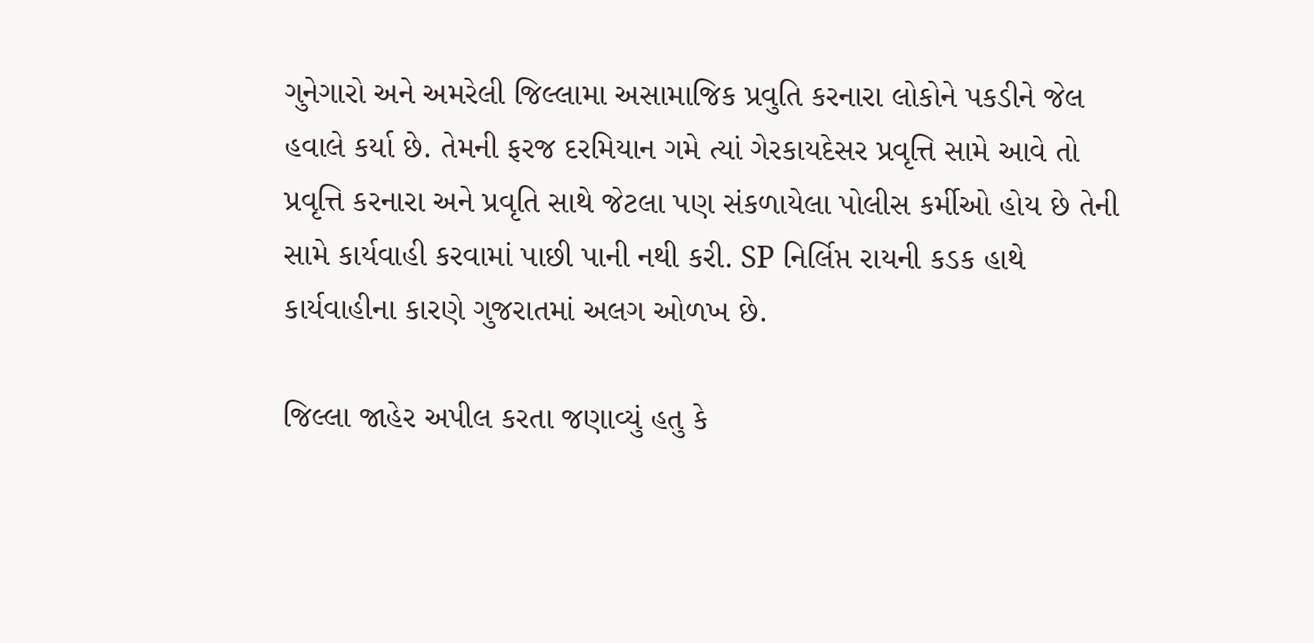ગુનેગારો અને અમરેલી જિલ્લામા અસામાજિક પ્રવુતિ કરનારા લોકોને પકડીને જેલ હવાલે કર્યા છે. તેમની ફરજ દરમિયાન ગમે ત્યાં ગેરકાયદેસર પ્રવૃત્તિ સામે આવે તો પ્રવૃત્તિ કરનારા અને પ્રવૃતિ સાથે જેટલા પણ સંકળાયેલા પોલીસ કર્મીઓ હોય છે તેની સામે કાર્યવાહી કરવામાં પાછી પાની નથી કરી. SP નિર્લિપ્ત રાયની કડક હાથે કાર્યવાહીના કારણે ગુજરાતમાં અલગ ઓળખ છે.

જિલ્લા જાહેર અપીલ કરતા જણાવ્યું હતુ કે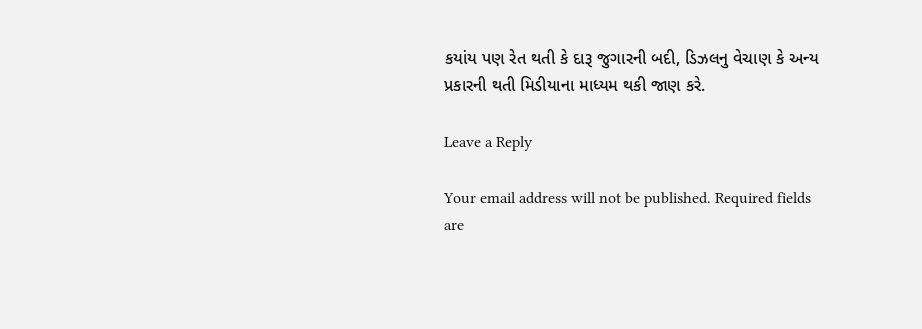કયાંય પણ રેત થતી કે દારૂ જુગારની બદી, ડિઝલનુ વેચાણ કે અન્ય પ્રકારની થતી મિડીયાના માધ્યમ થકી જાણ કરે.

Leave a Reply

Your email address will not be published. Required fields are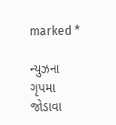marked *

ન્યુઝના ગૃપમા જોડાવા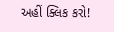અહીં ક્લિક કરો!